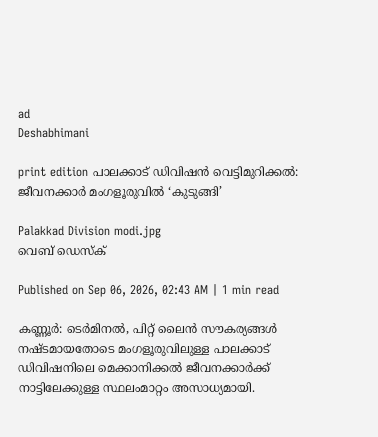ad
Deshabhimani

print edition പാലക്കാട്‌ ഡിവിഷൻ വെട്ടിമുറിക്കൽ: ജീവനക്കാർ മംഗളൂരുവിൽ ‘കുടുങ്ങി’

Palakkad Division modi.jpg
വെബ് ഡെസ്ക്

Published on Sep 06, 2026, 02:43 AM | 1 min read

കണ്ണൂർ: ടെർമിനൽ, പിറ്റ്‌ ലൈൻ സ‍ൗകര്യങ്ങൾ നഷ്ടമായതോടെ മംഗളൂരുവിലുള്ള പാലക്കാട്‌ ഡിവിഷനിലെ മെക്കാനിക്കൽ ജീവനക്കാർക്ക്‌ നാട്ടിലേക്കുള്ള സ്ഥലംമാറ്റം അസാധ്യമായി.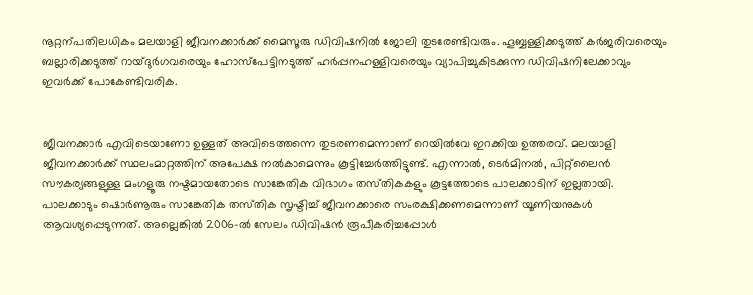നൂറ്റന്പതിലധികം മലയാളി ജീവനക്കാർക്ക്‌ മൈസൂരു ഡിവിഷനിൽ ജോലി തുടരേണ്ടിവരും. ഹൂബ്ബള്ളിക്കടുത്ത്‌ കർജരിവരെയും ബല്ലാരിക്കടുത്ത് റായ്ദുർഗവരെയും ഹോസ്‌പേട്ടിനടുത്ത്‌ ഹർപ്പനഹള്ളിവരെയും വ്യാപിച്ചുകിടക്കുന്ന ഡിവിഷനിലേക്കാവും ഇവർക്ക്‌ പോകേണ്ടിവരിക.


ജീവനക്കാർ എവിടെയാണോ ഉള്ളത്‌ അവിടെത്തന്നെ തുടരണമെന്നാണ്‌ റെയിൽവേ ഇറക്കിയ ഉത്തരവ്‌. മലയാളി ജീവനക്കാർക്ക്‌ സ്ഥലംമാറ്റത്തിന്‌ അപേക്ഷ നൽകാമെന്നും കൂട്ടിച്ചേർത്തിട്ടുണ്ട്‌. എന്നാൽ, ടെർമിനൽ, പിറ്റ്‌ലൈൻ സ‍ൗകര്യങ്ങളുള്ള മംഗളൂരു നഷ്ടമായതോടെ സാങ്കേതിക വിഭാഗം തസ്‌തികകളും കൂട്ടത്തോടെ പാലക്കാടിന്‌ ഇല്ലതായി. പാലക്കാടും ഷൊർണൂരും സാങ്കേതിക തസ്‌തിക സൃഷ്ടിച്ച്‌ ജീവനക്കാരെ സംരക്ഷിക്കണമെന്നാണ്‌ യൂണിയനുകൾ ആവശ്യപ്പെടുന്നത്‌. അല്ലെങ്കിൽ 2006-ൽ സേലം ഡിവിഷൻ രൂപീകരിച്ചപ്പോൾ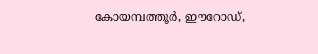കോയമ്പത്തൂർ, ഇ‍ൗറോഡ്,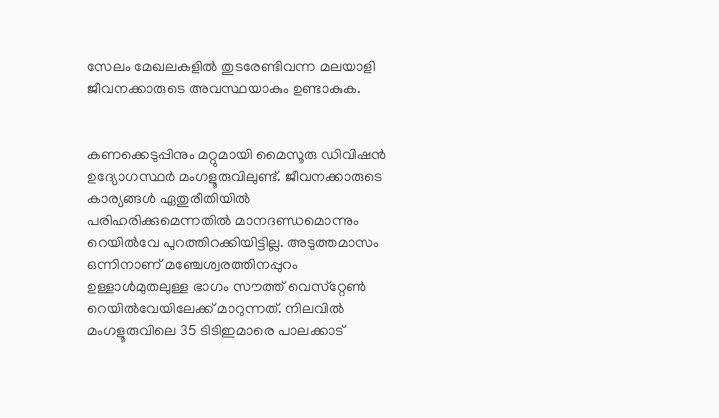സേലം മേഖലകളിൽ തുടരേണ്ടിവന്ന മലയാളി ജീവനക്കാരുടെ അവസ്ഥയാകും ഉണ്ടാകുക.


കണക്കെടുപ്പിനും മറ്റുമായി മൈസൂരു ഡിവിഷൻ ഉദ്യോഗസ്ഥർ മംഗളൂരുവിലുണ്ട്‌. ജീവനക്കാരുടെ കാര്യങ്ങൾ ഏതുരീതിയിൽ പരിഹരിക്കുമെന്നതിൽ മാനദണ്ഡമൊന്നും റെയിൽവേ പുറത്തിറക്കിയിട്ടില്ല. അടുത്തമാസം ഒന്നിനാണ്‌ മഞ്ചേശ്വരത്തിനപ്പുറം ഉള്ളാൾമുതലുള്ള ഭാഗം സ‍ൗത്ത്‌ വെസ്‌റ്റേൺ റെയിൽവേയിലേക്ക്‌ മാറുന്നത്‌. നിലവിൽ മംഗളൂരുവിലെ 35 ടിടിഇമാരെ പാലക്കാട്‌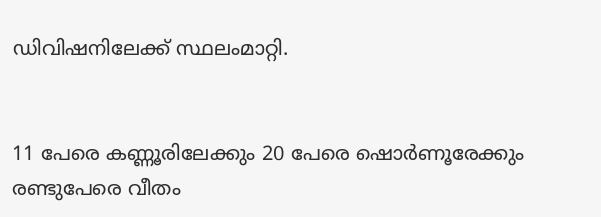ഡിവിഷനിലേക്ക്‌ സ്ഥലംമാറ്റി.


11 പേരെ കണ്ണൂരിലേക്കും 20 പേരെ ഷൊർണൂരേക്കും രണ്ടുപേരെ വീതം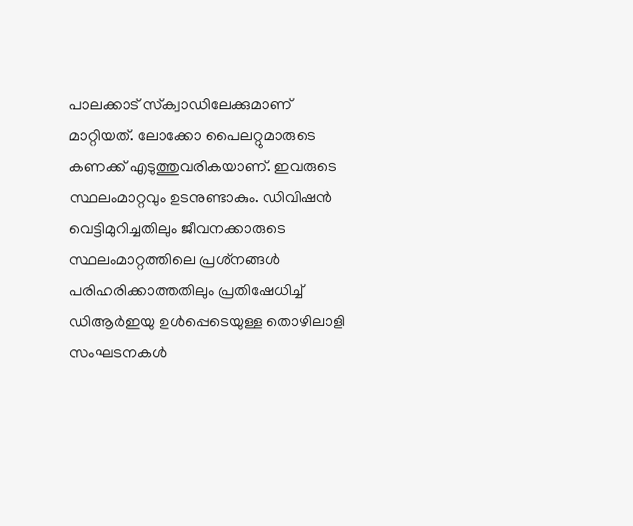പാലക്കാട്‌ സ്‌ക്വാഡിലേക്കുമാണ്‌ മാറ്റിയത്‌. ലോക്കോ പൈലറ്റുമാരുടെ കണക്ക്‌ എടുത്തുവരികയാണ്‌. ഇവരുടെ സ്ഥലംമാറ്റവും ഉടനുണ്ടാകും. ഡിവിഷൻ വെട്ടിമുറിച്ചതിലും ജീവനക്കാരുടെ സ്ഥലംമാറ്റത്തിലെ പ്രശ്‌നങ്ങൾ പരിഹരിക്കാത്തതിലും പ്രതിഷേധിച്ച്‌ ഡിആർഇയു ഉൾപ്പെടെയുള്ള തൊഴിലാളി സംഘടനകൾ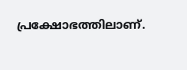പ്രക്ഷോഭത്തിലാണ്‌.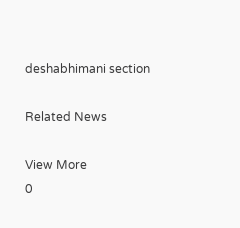deshabhimani section

Related News

View More
0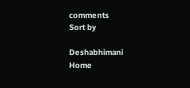comments
Sort by

Deshabhimani
Home